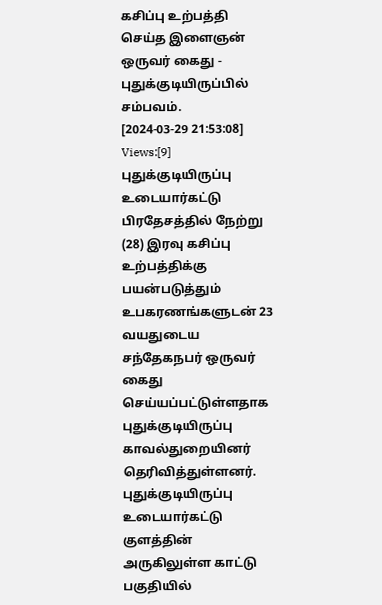கசிப்பு உற்பத்தி செய்த இளைஞன் ஒருவர் கைது - புதுக்குடியிருப்பில் சம்பவம்.
[2024-03-29 21:53:08] Views:[9]
புதுக்குடியிருப்பு உடையார்கட்டு பிரதேசத்தில் நேற்று (28) இரவு கசிப்பு உற்பத்திக்கு பயன்படுத்தும் உபகரணங்களுடன் 23 வயதுடைய சந்தேகநபர் ஒருவர் கைது செய்யப்பட்டுள்ளதாக புதுக்குடியிருப்பு காவல்துறையினர் தெரிவித்துள்ளனர்.
புதுக்குடியிருப்பு உடையார்கட்டு குளத்தின் அருகிலுள்ள காட்டு பகுதியில்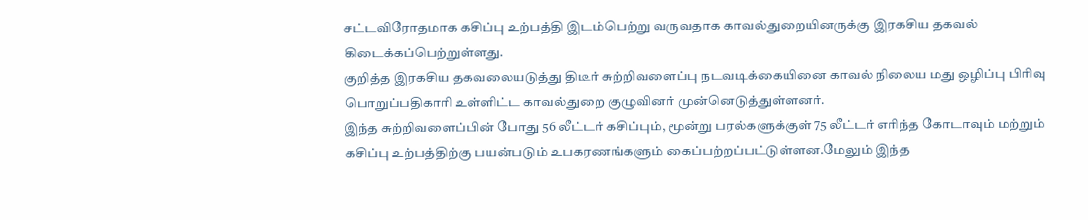சட்டவிரோதமாக கசிப்பு உற்பத்தி இடம்பெற்று வருவதாக காவல்துறையினருக்கு இரகசிய தகவல் கிடைக்கப்பெற்றுள்ளது.
குறித்த இரகசிய தகவலையடுத்து திடீர் சுற்றிவளைப்பு நடவடிக்கையினை காவல் நிலைய மது ஒழிப்பு பிரிவு பொறுப்பதிகாரி உள்ளிட்ட காவல்துறை குழுவினர் முன்னெடுத்துள்ளனர்.
இந்த சுற்றிவளைப்பின் போது 56 லீட்டர் கசிப்பும், மூன்று பரல்களுக்குள் 75 லீட்டர் எரிந்த கோடாவும் மற்றும் கசிப்பு உற்பத்திற்கு பயன்படும் உபகரணங்களும் கைப்பற்றப்பட்டுள்ளன.மேலும் இந்த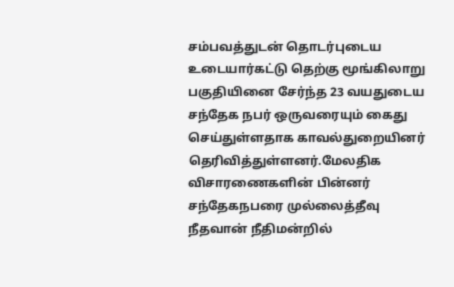சம்பவத்துடன் தொடர்புடைய உடையார்கட்டு தெற்கு மூங்கிலாறு பகுதியினை சேர்ந்த 23 வயதுடைய சந்தேக நபர் ஒருவரையும் கைது செய்துள்ளதாக காவல்துறையினர் தெரிவித்துள்ளனர்.மேலதிக விசாரணைகளின் பின்னர் சந்தேகநபரை முல்லைத்தீவு நீதவான் நீதிமன்றில்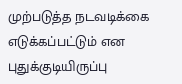முற்படுத்த நடவடிக்கை எடுக்கப்பட்டும் என புதுக்குடியிருப்பு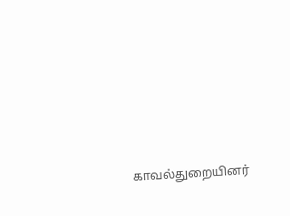காவல்துறையினர்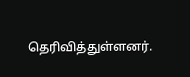தெரிவித்துள்ளனர்.